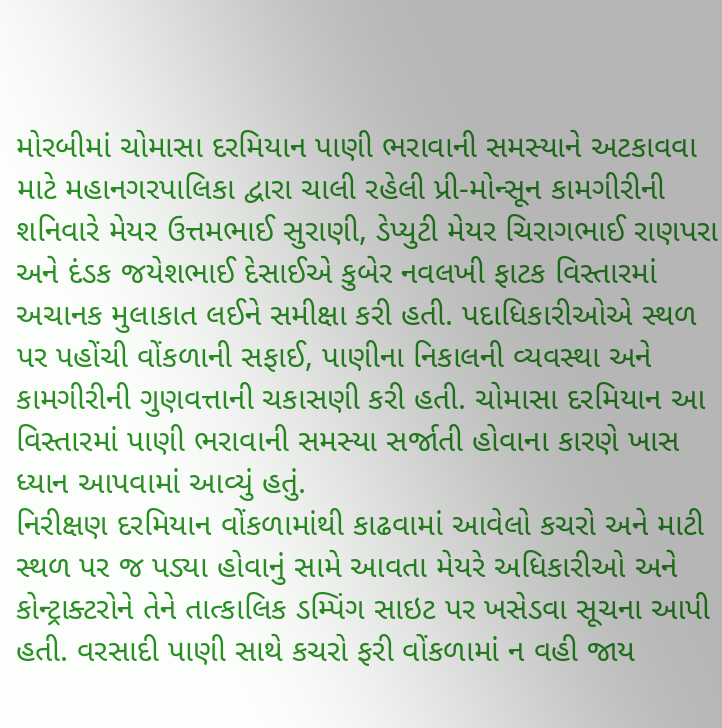મોરબીમાં ચોમાસા દરમિયાન પાણી ભરાવાની સમસ્યાને અટકાવવા માટે મહાનગરપાલિકા દ્વારા ચાલી રહેલી પ્રી-મોન્સૂન કામગીરીની શનિવારે મેયર ઉત્તમભાઈ સુરાણી, ડેપ્યુટી મેયર ચિરાગભાઈ રાણપરા અને દંડક જયેશભાઈ દેસાઈએ કુબેર નવલખી ફાટક વિસ્તારમાં અચાનક મુલાકાત લઈને સમીક્ષા કરી હતી. પદાધિકારીઓએ સ્થળ પર પહોંચી વોંકળાની સફાઈ, પાણીના નિકાલની વ્યવસ્થા અને કામગીરીની ગુણવત્તાની ચકાસણી કરી હતી. ચોમાસા દરમિયાન આ વિસ્તારમાં પાણી ભરાવાની સમસ્યા સર્જાતી હોવાના કારણે ખાસ ધ્યાન આપવામાં આવ્યું હતું.
નિરીક્ષણ દરમિયાન વોંકળામાંથી કાઢવામાં આવેલો કચરો અને માટી સ્થળ પર જ પડ્યા હોવાનું સામે આવતા મેયરે અધિકારીઓ અને કોન્ટ્રાક્ટરોને તેને તાત્કાલિક ડમ્પિંગ સાઇટ પર ખસેડવા સૂચના આપી હતી. વરસાદી પાણી સાથે કચરો ફરી વોંકળામાં ન વહી જાય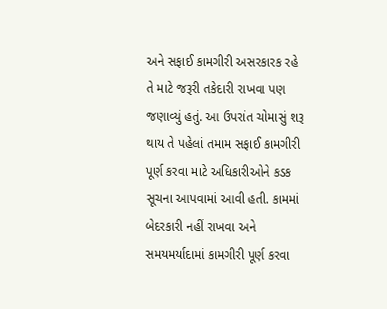અને સફાઈ કામગીરી અસરકારક રહે તે માટે જરૂરી તકેદારી રાખવા પણ જણાવ્યું હતું. આ ઉપરાંત ચોમાસું શરૂ થાય તે પહેલાં તમામ સફાઈ કામગીરી પૂર્ણ કરવા માટે અધિકારીઓને કડક સૂચના આપવામાં આવી હતી. કામમાં બેદરકારી નહીં રાખવા અને સમયમર્યાદામાં કામગીરી પૂર્ણ કરવા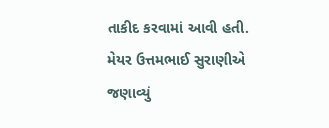તાકીદ કરવામાં આવી હતી.
મેયર ઉત્તમભાઈ સુરાણીએ જણાવ્યું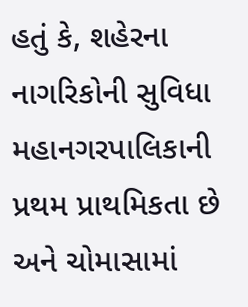હતું કે, શહેરના નાગરિકોની સુવિધા મહાનગરપાલિકાની પ્રથમ પ્રાથમિકતા છે અને ચોમાસામાં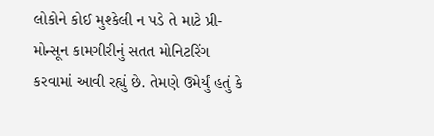લોકોને કોઈ મુશ્કેલી ન પડે તે માટે પ્રી-મોન્સૂન કામગીરીનું સતત મોનિટરિંગ કરવામાં આવી રહ્યું છે. તેમણે ઉમેર્યું હતું કે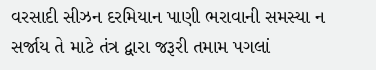વરસાદી સીઝન દરમિયાન પાણી ભરાવાની સમસ્યા ન સર્જાય તે માટે તંત્ર દ્વારા જરૂરી તમામ પગલાં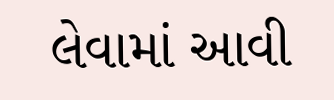લેવામાં આવી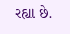રહ્યા છે.